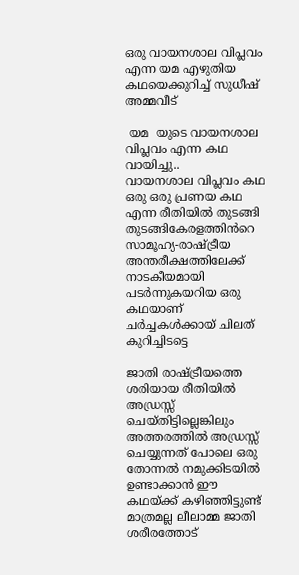ഒരു വായനശാല വിപ്ലവം എന്ന യമ എഴുതിയ കഥയെക്കുറിച്ച് സുധീഷ് അമ്മവീട്

 യമ  യുടെ വായനശാല വിപ്ലവം എന്ന കഥ വായിച്ചു..
വായനശാല വിപ്ലവം കഥ ഒരു ഒരു പ്രണയ കഥ എന്ന രീതിയിൽ തുടങ്ങി തുടങ്ങികേരളത്തിൻറെ സാമൂഹ്യ-രാഷ്ട്രീയ അന്തരീക്ഷത്തിലേക്ക് നാടകീയമായി പടർന്നുകയറിയ ഒരു കഥയാണ്
ചർച്ചകൾക്കായ് ചിലത് കുറിച്ചിടട്ടെ

ജാതി രാഷ്ട്രീയത്തെ ശരിയായ രീതിയിൽ അഡ്രസ്സ് ചെയ്തിട്ടില്ലെങ്കിലും അത്തരത്തിൽ അഡ്രസ്സ് ചെയ്യുന്നത് പോലെ ഒരു  തോന്നൽ നമുക്കിടയിൽ ഉണ്ടാക്കാൻ ഈ കഥയ്ക്ക് കഴിഞ്ഞിട്ടുണ്ട്
മാത്രമല്ല ലീലാമ്മ ജാതി ശരീരത്തോട്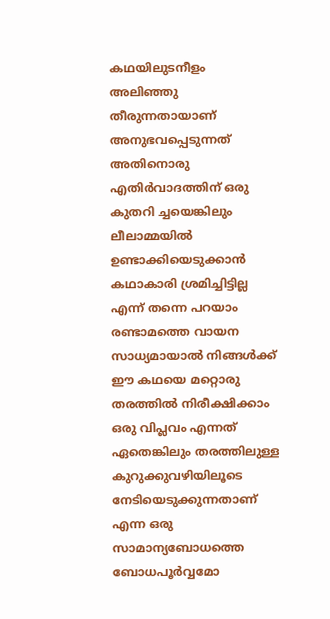കഥയിലുടനീളം അലിഞ്ഞു തീരുന്നതായാണ്  അനുഭവപ്പെടുന്നത്
അതിനൊരു  എതിർവാദത്തിന് ഒരു കുതറി ച്ചയെങ്കിലും ലീലാമ്മയിൽ ഉണ്ടാക്കിയെടുക്കാൻ കഥാകാരി ശ്രമിച്ചിട്ടില്ല
എന്ന് തന്നെ പറയാം
രണ്ടാമത്തെ വായന സാധ്യമായാൽ നിങ്ങൾക്ക് ഈ കഥയെ മറ്റൊരു തരത്തിൽ നിരീക്ഷിക്കാം
ഒരു വിപ്ലവം എന്നത് ഏതെങ്കിലും തരത്തിലുള്ള കുറുക്കുവഴിയിലൂടെ നേടിയെടുക്കുന്നതാണ് എന്ന ഒരു സാമാന്യബോധത്തെ  ബോധപൂർവ്വമോ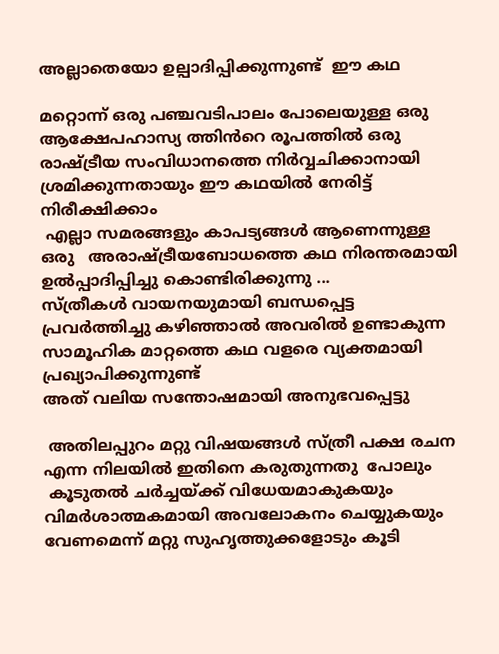അല്ലാതെയോ ഉല്പാദിപ്പിക്കുന്നുണ്ട്  ഈ കഥ

മറ്റൊന്ന് ഒരു പഞ്ചവടിപാലം പോലെയുള്ള ഒരു ആക്ഷേപഹാസ്യ ത്തിൻറെ രൂപത്തിൽ ഒരു രാഷ്ട്രീയ സംവിധാനത്തെ നിർവ്വചിക്കാനായി ശ്രമിക്കുന്നതായും ഈ കഥയിൽ നേരിട്ട് നിരീക്ഷിക്കാം
 എല്ലാ സമരങ്ങളും കാപട്യങ്ങൾ ആണെന്നുള്ള ഒരു   അരാഷ്ട്രീയബോധത്തെ കഥ നിരന്തരമായി ഉൽപ്പാദിപ്പിച്ചു കൊണ്ടിരിക്കുന്നു ...
സ്ത്രീകൾ വായനയുമായി ബന്ധപ്പെട്ട പ്രവർത്തിച്ചു കഴിഞ്ഞാൽ അവരിൽ ഉണ്ടാകുന്ന സാമൂഹിക മാറ്റത്തെ കഥ വളരെ വ്യക്തമായി പ്രഖ്യാപിക്കുന്നുണ്ട്
അത് വലിയ സന്തോഷമായി അനുഭവപ്പെട്ടു

 അതിലപ്പുറം മറ്റു വിഷയങ്ങൾ സ്ത്രീ പക്ഷ രചന എന്ന നിലയിൽ ഇതിനെ കരുതുന്നതു  പോലും
 കൂടുതൽ ചർച്ചയ്ക്ക് വിധേയമാകുകയും വിമർശാത്മകമായി അവലോകനം ചെയ്യുകയും വേണമെന്ന് മറ്റു സുഹൃത്തുക്കളോടും കൂടി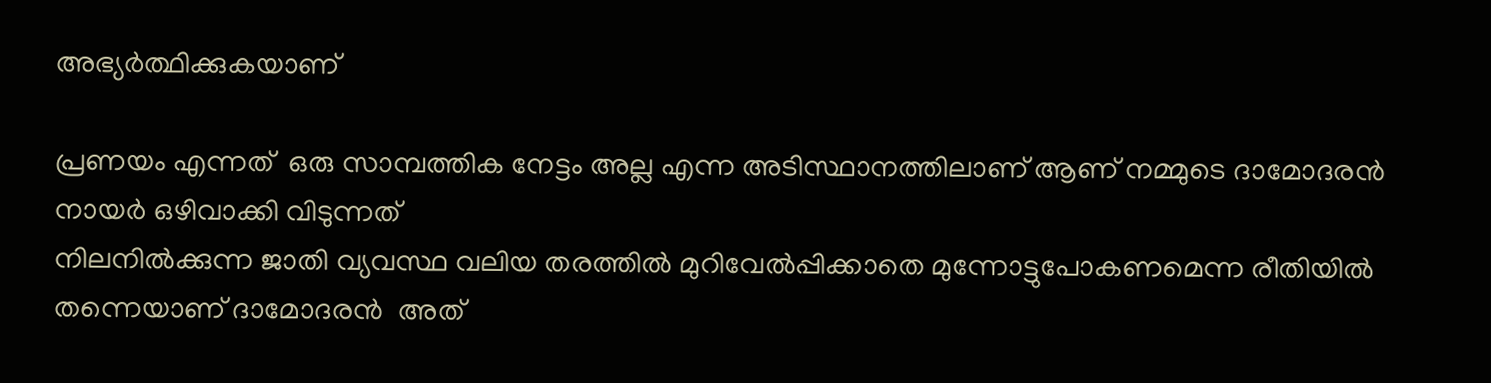അഭ്യർത്ഥിക്കുകയാണ്

പ്രണയം എന്നത്  ഒരു സാമ്പത്തിക നേട്ടം അല്ല എന്ന അടിസ്ഥാനത്തിലാണ് ആണ് നമ്മുടെ ദാമോദരൻ നായർ ഒഴിവാക്കി വിടുന്നത്
നിലനിൽക്കുന്ന ജാതി വ്യവസ്ഥ വലിയ തരത്തിൽ മുറിവേൽപ്പിക്കാതെ മുന്നോട്ടുപോകണമെന്ന രീതിയിൽ തന്നെയാണ് ദാമോദരൻ  അത്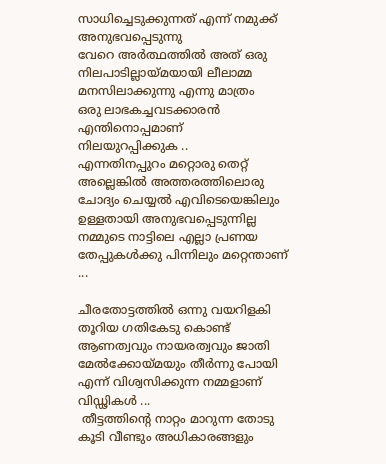സാധിച്ചെടുക്കുന്നത് എന്ന് നമുക്ക് അനുഭവപ്പെടുന്നു
വേറെ അർത്ഥത്തിൽ അത് ഒരു നിലപാടില്ലായ്മയായി ലീലാമ്മ
മനസിലാക്കുന്നു എന്നു മാത്രം
ഒരു ലാഭകച്ചവടക്കാരൻ എന്തിനൊപ്പമാണ്
നിലയുറപ്പിക്കുക ..
എന്നതിനപ്പുറം മറ്റൊരു തെറ്റ് അല്ലെങ്കിൽ അത്തരത്തിലൊരു ചോദ്യം ചെയ്യൽ എവിടെയെങ്കിലും ഉള്ളതായി അനുഭവപ്പെടുന്നില്ല
നമ്മുടെ നാട്ടിലെ എല്ലാ പ്രണയ തേപ്പുകൾക്കു പിന്നിലും മറ്റെന്താണ് ...

ചീരതോട്ടത്തിൽ ഒന്നു വയറിളകി തൂറിയ ഗതികേടു കൊണ്ട്
ആണത്വവും നായരത്വവും ജാതി മേൽക്കോയ്മയും തീർന്നു പോയി എന്ന് വിശ്വസിക്കുന്ന നമ്മളാണ് വിഡ്ഢികൾ ...
 തീട്ടത്തിന്റെ നാറ്റം മാറുന്ന തോടു കൂടി വീണ്ടും അധികാരങ്ങളും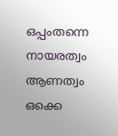ഒപ്പംതന്നെ നായരത്വം  ആണത്വം ഒക്കെ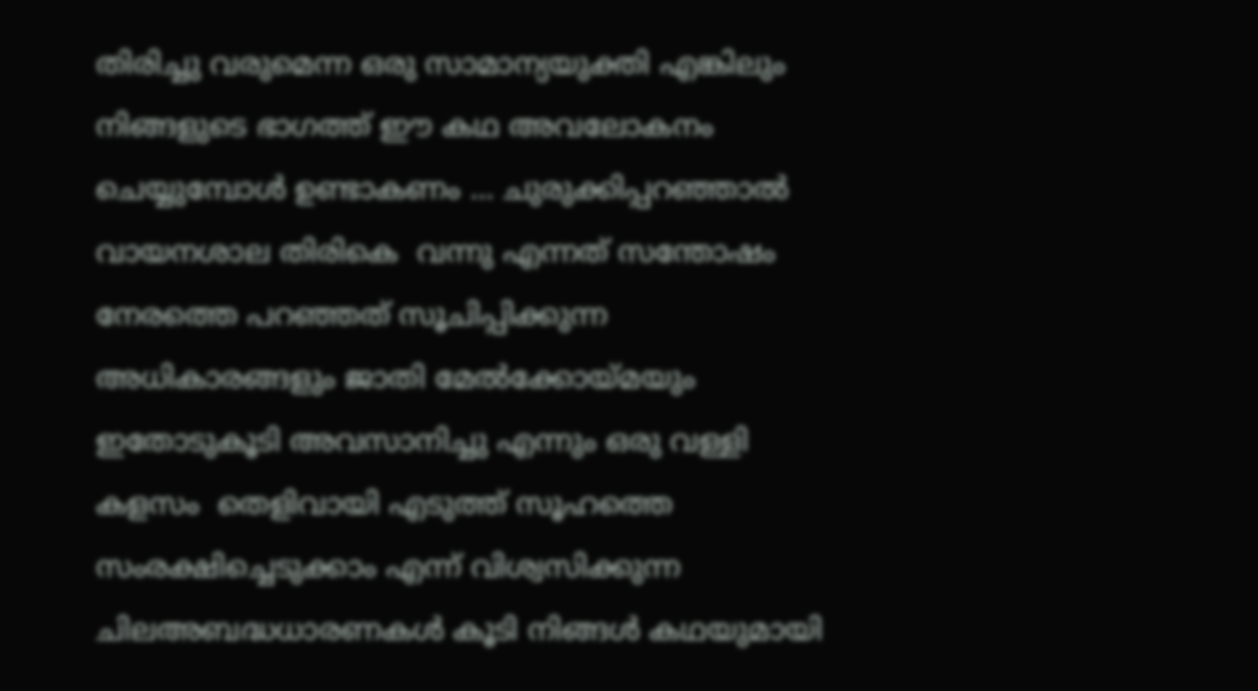തിരിച്ചു വരുമെന്ന ഒരു സാമാന്യയുക്തി എങ്കിലും നിങ്ങളുടെ ഭാഗത്ത് ഈ കഥ അവലോകനം ചെയ്യുമ്പോൾ ഉണ്ടാകണം ... ചുരുക്കിപ്പറഞ്ഞാൽ വായനശാല തിരികെ  വന്നു എന്നത് സന്തോഷം നേരത്തെ പറഞ്ഞത് സൂചിപ്പിക്കുന്ന അധികാരങ്ങളും ജാതി മേൽക്കോയ്മയും ഇതോടുകൂടി അവസാനിച്ചു എന്നും ഒരു വള്ളി കളസം  തെളിവായി എടുത്ത് സൂഹത്തെ സംരക്ഷിച്ചെടുക്കാം എന്ന് വിശ്വസിക്കുന്ന  ചിലഅബദ്ധധാരണകൾ കൂടി നിങ്ങൾ കഥയുമായി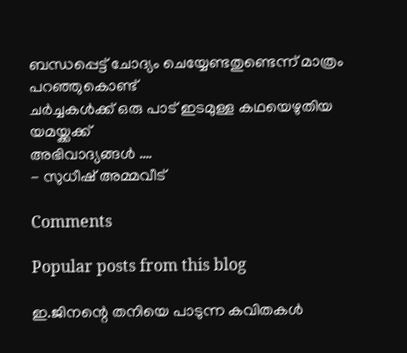ബന്ധപ്പെട്ട് ചോദ്യം ചെയ്യേണ്ടതുണ്ടെന്ന് മാത്രം പറഞ്ഞുകൊണ്ട്
ചർച്ചകൾക്ക് ഒരു പാട് ഇടമുള്ള കഥയെഴുതിയ യമയ്ക്കക്ക്
അഭിവാദ്യങ്ങൾ ….
- സുധീഷ് അമ്മവീട്

Comments

Popular posts from this blog

ഇ.ജിനന്റെ തനിയെ പാടുന്ന കവിതകൾ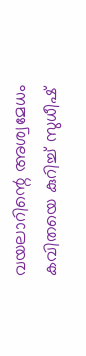വയലാറിന്റെ അശ്വമേധം കവിതയെ കുറിച്ച് സുധീഷ്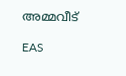അമ്മവീട്

EAS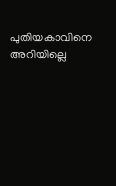പുതിയകാവിനെ അറിയില്ലെ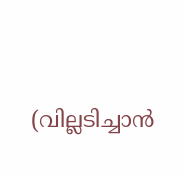(വില്ലടിച്ചാൻ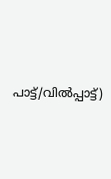പാട്ട്/വിൽപ്പാട്ട്)